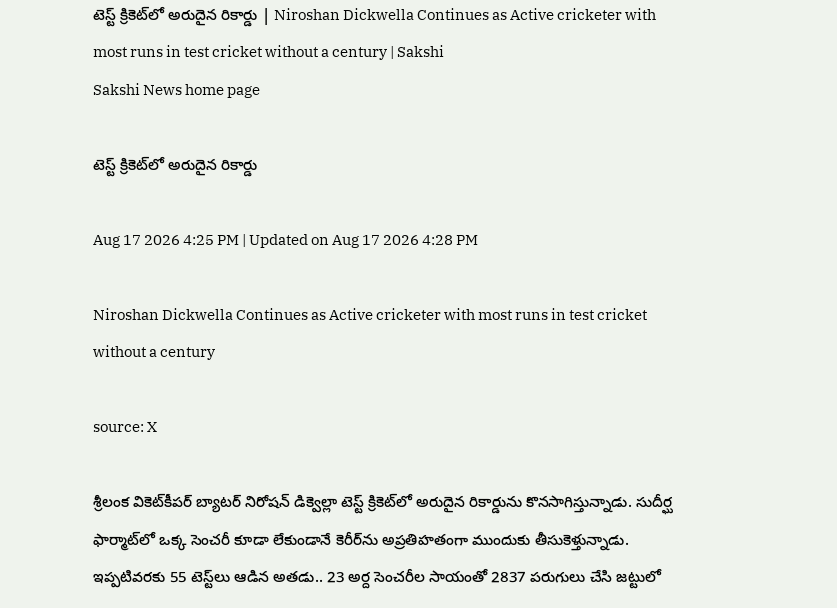టెస్ట్‌ క్రికెట్‌లో అరుదైన రికార్డు | Niroshan Dickwella Continues as Active cricketer with most runs in test cricket without a century | Sakshi
Sakshi News home page

టెస్ట్‌ క్రికెట్‌లో అరుదైన రికార్డు

Aug 17 2026 4:25 PM | Updated on Aug 17 2026 4:28 PM

Niroshan Dickwella Continues as Active cricketer with most runs in test cricket without a century

source: X

శ్రీలంక వికెట్‌కీపర్‌ బ్యాటర్‌ నిరోషన్‌ డిక్వెల్లా టెస్ట్‌ క్రికెట్‌లో అరుదైన రికార్డును కొనసాగిస్తున్నాడు. సుదీర్ఘ ఫార్మాట్‌లో ఒక్క సెంచరీ కూడా లేకుండానే కెరీర్‌ను అప్రతిహతంగా ముందుకు తీసుకెళ్తున్నాడు. ఇప్పటివరకు 55 టెస్ట్‌లు ఆడిన అతడు.. 23 అర్ద సెంచరీల సాయంతో 2837 పరుగులు చేసి జట్టులో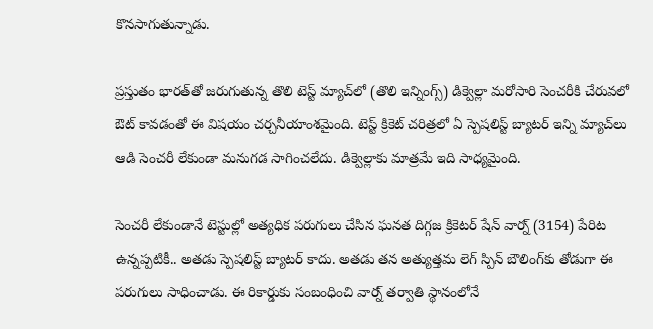కొనసాగుతున్నాడు.

ప్రస్తుతం భారత్‌తో జరుగుతున్న తొలి టెస్ట్‌ మ్యాచ్‌లో (తొలి ఇన్నింగ్స్‌) డిక్వెల్లా మరోసారి సెంచరీకి చేరువలో ఔట్‌ కావడంతో ఈ విషయం చర్చనీయాంశమైంది. టెస్ట్‌ క్రికెట్‌ చరిత్రలో ఏ స్పెషలిస్ట్‌ బ్యాటర్‌ ఇన్ని మ్యాచ్‌లు ఆడి సెంచరీ లేకుండా మనుగడ సాగించలేదు. డిక్వెల్లాకు మాత్రమే ఇది సాధ్యమైంది.

సెంచరీ లేకుండానే టెస్టుల్లో అత్యధిక పరుగులు చేసిన ఘనత దిగ్గజ క్రికెటర్‌ షేన్‌ వార్న్‌ (3154) పేరిట ఉన్నప్పటికీ.. అతడు స్పెషలిస్ట్‌ బ్యాటర్‌ కాదు. అతడు తన అత్యుత్తమ లెగ్‌ స్పిన్‌ బౌలింగ్‌కు తోడుగా ఈ పరుగులు సాధించాడు. ఈ రికార్డుకు సంబంధించి వార్న్‌ తర్వాతి స్థానంలోనే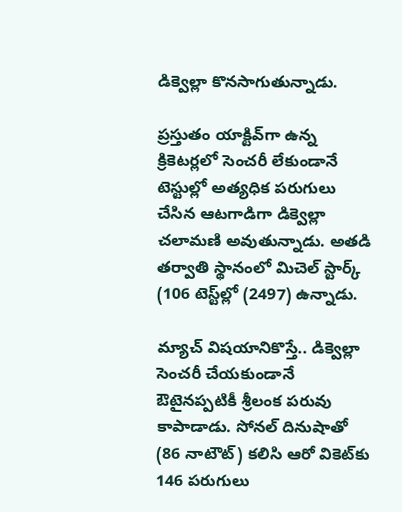డిక్వెల్లా కొనసాగుతున్నాడు.

ప్రస్తుతం యాక్టివ్‌గా ఉన్న క్రికెటర్లలో సెంచరీ లేకుండానే టెస్టుల్లో అత్యధిక పరుగులు చేసిన ఆటగాడిగా డిక్వెల్లా చలామణి అవుతున్నాడు. అతడి తర్వాతి స్థానంలో మిచెల్‌ స్టార్క్‌ (106 టెస్ట్‌ల్లో (2497) ఉన్నాడు.

మ్యాచ్‌ విషయానికొస్తే.. డిక్వెల్లా సెంచరీ చేయకుండానే ఔటైనప్పటికీ శ్రీలంక పరువు కాపాడాడు. సోనల్‌ దినుషాతో (86 నాటౌట్‌) కలిసి ఆరో వికెట్‌కు 146 పరుగులు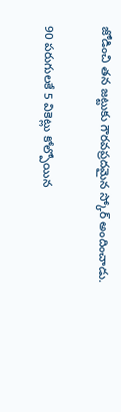జోడించి తన జట్టుకు గౌరవప్రదమైన స్కోర్‌ అందించాడు.

90 పరుగులకే 5 వికెట్లు కోల్పోయిన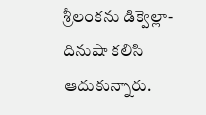శ్రీలంకను డిక్వెల్లా-దినుషా కలిసి ఆదుకున్నారు.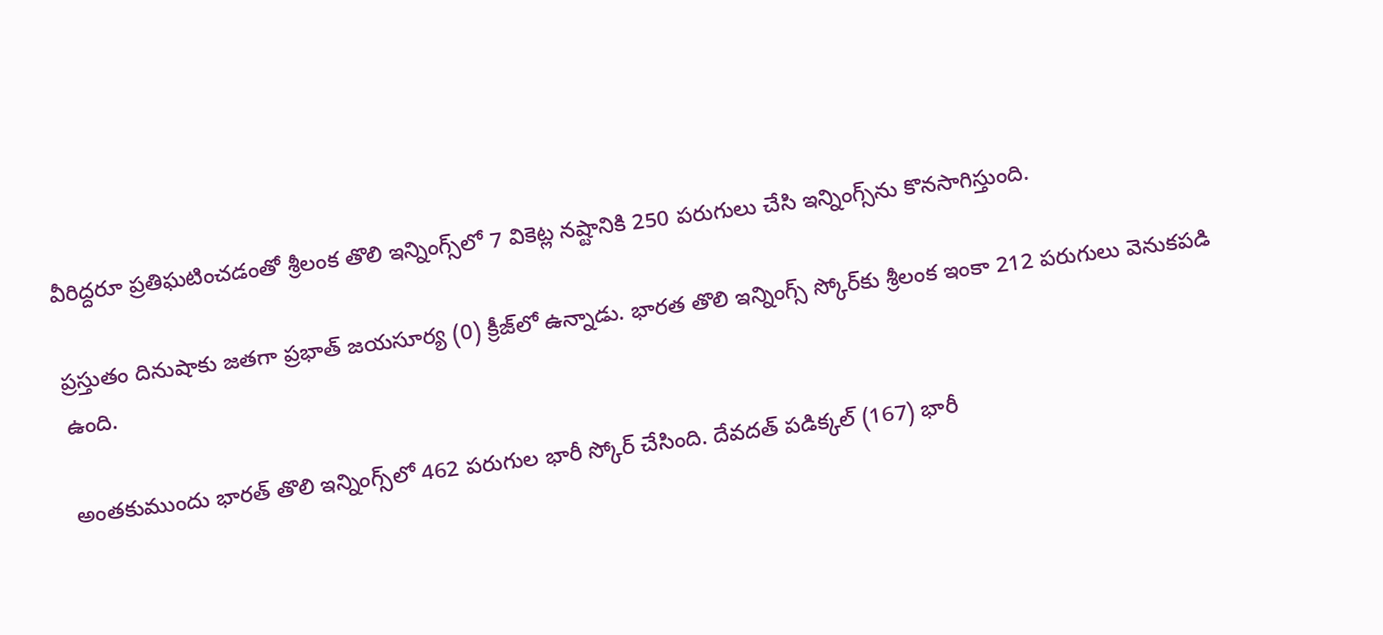వీరిద్దరూ ప్రతిఘటించడంతో శ్రీలంక తొలి ఇన్నింగ్స్‌లో 7 వికెట్ల నష్టానికి 250 పరుగులు చేసి ఇన్నింగ్స్‌ను కొనసాగిస్తుంది.

ప్రస్తుతం దినుషాకు జతగా ప్రభాత్‌ జయసూర్య (0) క్రీజ్‌లో ఉన్నాడు. భారత తొలి ఇన్నింగ్స్‌ స్కోర్‌కు శ్రీలంక ఇంకా 212 పరుగులు వెనుకపడి ఉంది.

అంతకుముందు భారత్‌ తొలి ఇన్నింగ్స్‌లో 462 పరుగుల భారీ స్కోర్‌ చేసింది. దేవదత్‌ పడిక్కల్‌ (167) భారీ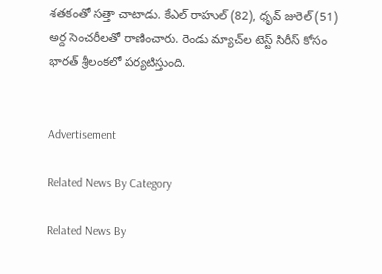శతకంతో సత్తా చాటాడు. కేఎల్‌ రాహుల్‌ (82), ధృవ్‌ జురెల్‌ (51) అర్ద సెంచరీలతో రాణించారు. రెండు మ్యాచ్‌ల టెస్ట్‌ సిరీస్‌ కోసం భారత్‌ శ్రీలంకలో పర్యటిస్తుంది.


Advertisement

Related News By Category

Related News By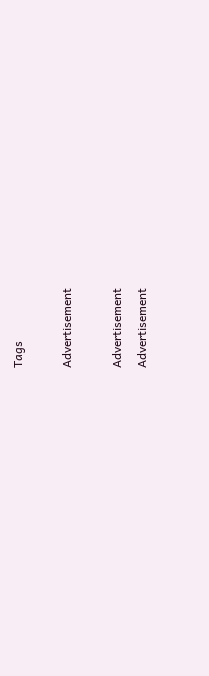Tags

Advertisement

Advertisement
Advertisement